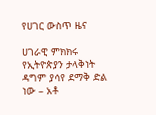የሀገር ውስጥ ዜና

ሀገራዊ ምክክሩ የኢትዮጵያን ታላቅነት ዳግም ያሳየ ደማቅ ድል ነው – አቶ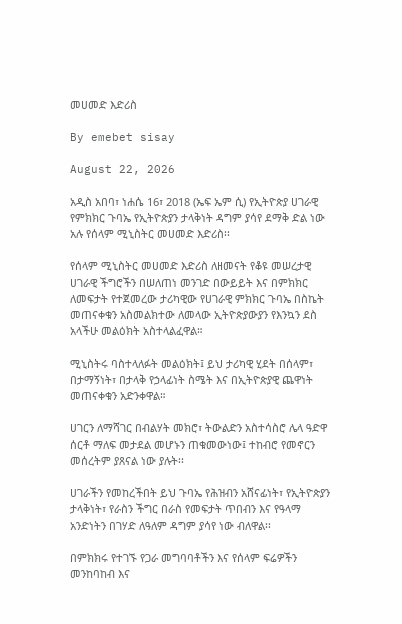መሀመድ እድሪስ

By emebet sisay

August 22, 2026

አዲስ አበባ፣ ነሐሴ 16፣ 2018 (ኤፍ ኤም ሲ) የኢትዮጵያ ሀገራዊ የምክክር ጉባኤ የኢትዮጵያን ታላቅነት ዳግም ያሳየ ደማቅ ድል ነው አሉ የሰላም ሚኒስትር መሀመድ እድሪስ፡፡

የሰላም ሚኒስትር መሀመድ እድሪስ ለዘመናት የቆዩ መሠረታዊ ሀገራዊ ችግሮችን በሠለጠነ መንገድ በውይይት እና በምክክር ለመፍታት የተጀመረው ታሪካዊው የሀገራዊ ምክክር ጉባኤ በስኬት መጠናቀቁን አስመልክተው ለመላው ኢትዮጵያውያን የእንኳን ደስ አላችሁ መልዕክት አስተላልፈዋል።

ሚኒስትሩ ባስተላለፉት መልዕክት፤ ይህ ታሪካዊ ሂደት በሰላም፣ በታማኝነት፣ በታላቅ የኃላፊነት ስሜት እና በኢትዮጵያዊ ጨዋነት መጠናቀቁን አድንቀዋል።

ሀገርን ለማሻገር በብልሃት መክሮ፣ ትውልድን አስተሳስሮ ሌላ ዓድዋ ሰርቶ ማለፍ መታደል መሆኑን ጠቁመውነው፤ ተከብሮ የመኖርን መሰረትም ያጸናል ነው ያሉት፡፡

ሀገራችን የመከረችበት ይህ ጉባኤ የሕዝብን አሸናፊነት፣ የኢትዮጵያን ታላቅነት፣ የራስን ችግር በራስ የመፍታት ጥበብን እና የዓላማ አንድነትን በገሃድ ለዓለም ዳግም ያሳየ ነው ብለዋል፡፡

በምክክሩ የተገኙ የጋራ መግባባቶችን እና የሰላም ፍሬዎችን መንከባከብ እና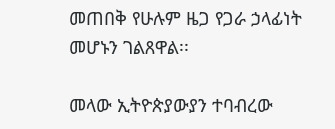መጠበቅ የሁሉም ዜጋ የጋራ ኃላፊነት መሆኑን ገልጸዋል፡፡

መላው ኢትዮጵያውያን ተባብረው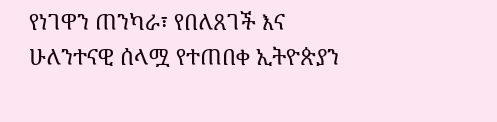የነገዋን ጠንካራ፣ የበለጸገች እና ሁለንተናዊ ሰላሟ የተጠበቀ ኢትዮጵያን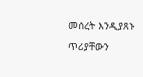መሰረት እንዲያጸኑ ጥሪያቸውን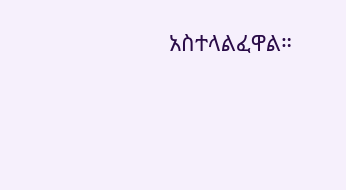አስተላልፈዋል።